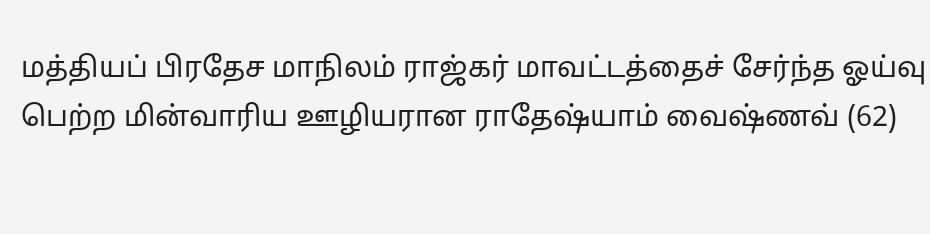மத்தியப் பிரதேச மாநிலம் ராஜ்கர் மாவட்டத்தைச் சேர்ந்த ஓய்வு பெற்ற மின்வாரிய ஊழியரான ராதேஷ்யாம் வைஷ்ணவ் (62)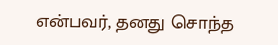என்பவர், தனது சொந்த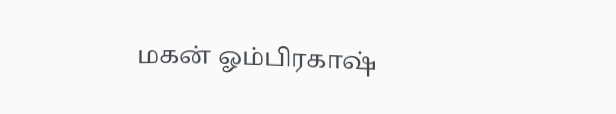மகன் ஓம்பிரகாஷ்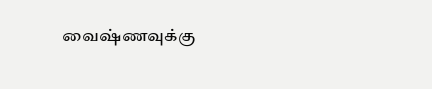வைஷ்ணவுக்கு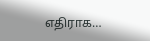எதிராக…